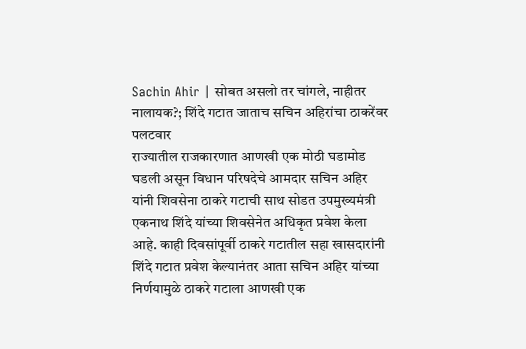Sachin Ahir | सोबत असलो तर चांगले, नाहीतर नालायक?; शिंदे गटात जाताच सचिन अहिरांचा ठाकरेंवर पलटवार
राज्यातील राजकारणात आणखी एक मोठी घडामोड घडली असून विधान परिषदेचे आमदार सचिन अहिर यांनी शिवसेना ठाकरे गटाची साथ सोडत उपमुख्यमंत्री एकनाथ शिंदे यांच्या शिवसेनेत अधिकृत प्रवेश केला आहे. काही दिवसांपूर्वी ठाकरे गटातील सहा खासदारांनी शिंदे गटात प्रवेश केल्यानंतर आता सचिन अहिर यांच्या निर्णयामुळे ठाकरे गटाला आणखी एक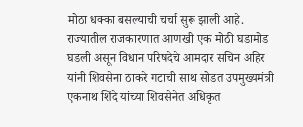मोठा धक्का बसल्याची चर्चा सुरू झाली आहे.
राज्यातील राजकारणात आणखी एक मोठी घडामोड घडली असून विधान परिषदेचे आमदार सचिन अहिर यांनी शिवसेना ठाकरे गटाची साथ सोडत उपमुख्यमंत्री एकनाथ शिंदे यांच्या शिवसेनेत अधिकृत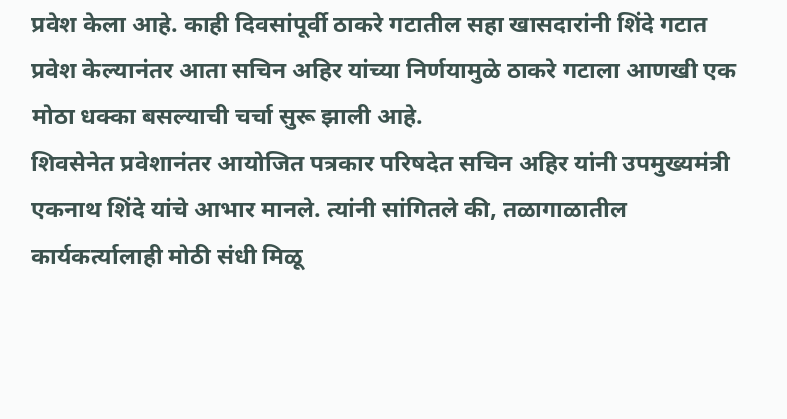प्रवेश केला आहे. काही दिवसांपूर्वी ठाकरे गटातील सहा खासदारांनी शिंदे गटात प्रवेश केल्यानंतर आता सचिन अहिर यांच्या निर्णयामुळे ठाकरे गटाला आणखी एक मोठा धक्का बसल्याची चर्चा सुरू झाली आहे.
शिवसेनेत प्रवेशानंतर आयोजित पत्रकार परिषदेत सचिन अहिर यांनी उपमुख्यमंत्री एकनाथ शिंदे यांचे आभार मानले. त्यांनी सांगितले की, तळागाळातील कार्यकर्त्यालाही मोठी संधी मिळू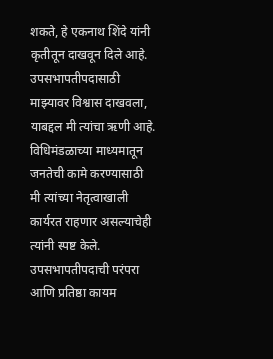शकते, हे एकनाथ शिंदे यांनी कृतीतून दाखवून दिले आहे. उपसभापतीपदासाठी माझ्यावर विश्वास दाखवला, याबद्दल मी त्यांचा ऋणी आहे. विधिमंडळाच्या माध्यमातून जनतेची कामे करण्यासाठी मी त्यांच्या नेतृत्वाखाली कार्यरत राहणार असल्याचेही त्यांनी स्पष्ट केले.
उपसभापतीपदाची परंपरा आणि प्रतिष्ठा कायम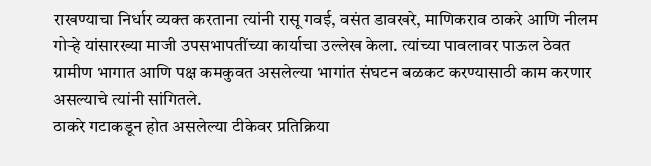राखण्याचा निर्धार व्यक्त करताना त्यांनी रासू गवई, वसंत डावखरे, माणिकराव ठाकरे आणि नीलम गोऱ्हे यांसारख्या माजी उपसभापतींच्या कार्याचा उल्लेख केला. त्यांच्या पावलावर पाऊल ठेवत ग्रामीण भागात आणि पक्ष कमकुवत असलेल्या भागांत संघटन बळकट करण्यासाठी काम करणार असल्याचे त्यांनी सांगितले.
ठाकरे गटाकडून होत असलेल्या टीकेवर प्रतिक्रिया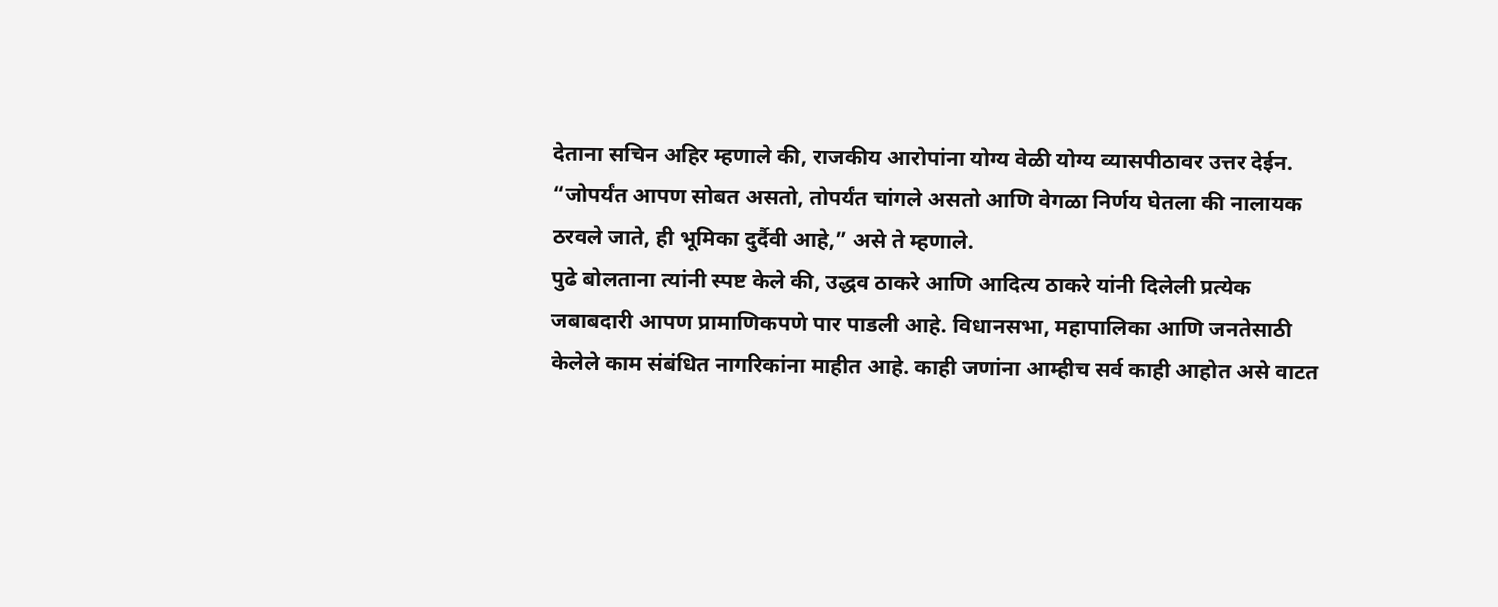देताना सचिन अहिर म्हणाले की, राजकीय आरोपांना योग्य वेळी योग्य व्यासपीठावर उत्तर देईन. “जोपर्यंत आपण सोबत असतो, तोपर्यंत चांगले असतो आणि वेगळा निर्णय घेतला की नालायक ठरवले जाते, ही भूमिका दुर्दैवी आहे,” असे ते म्हणाले.
पुढे बोलताना त्यांनी स्पष्ट केले की, उद्धव ठाकरे आणि आदित्य ठाकरे यांनी दिलेली प्रत्येक जबाबदारी आपण प्रामाणिकपणे पार पाडली आहे. विधानसभा, महापालिका आणि जनतेसाठी केलेले काम संबंधित नागरिकांना माहीत आहे. काही जणांना आम्हीच सर्व काही आहोत असे वाटत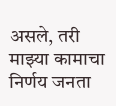असले, तरी माझ्या कामाचा निर्णय जनता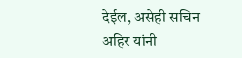देईल, असेही सचिन अहिर यांनी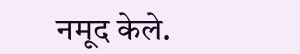नमूद केले.